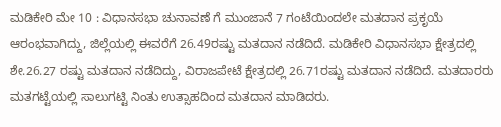ಮಡಿಕೇರಿ ಮೇ 10 : ವಿಧಾನಸಭಾ ಚುನಾವಣೆ ಗೆ ಮುಂಜಾನೆ 7 ಗಂಟೆಯಿಂದಲೇ ಮತದಾನ ಪ್ರಕೃಯೆ ಆರಂಭವಾಗಿದ್ದು, ಜಿಲ್ಲೆಯಲ್ಲಿ ಈವರೆಗೆ 26.49ರಷ್ಟು ಮತದಾನ ನಡೆದಿದೆ. ಮಡಿಕೇರಿ ವಿಧಾನಸಭಾ ಕ್ಷೇತ್ರದಲ್ಲಿ ಶೇ.26.27 ರಷ್ಟು ಮತದಾನ ನಡೆದಿದ್ದು, ವಿರಾಜಪೇಟೆ ಕ್ಷೇತ್ರದಲ್ಲಿ 26.71ರಷ್ಟು ಮತದಾನ ನಡೆದಿದೆ. ಮತದಾರರು ಮತಗಟ್ಟೆಯಲ್ಲಿ ಸಾಲುಗಟ್ಟಿ ನಿಂತು ಉತ್ಸಾಹದಿಂದ ಮತದಾನ ಮಾಡಿದರು.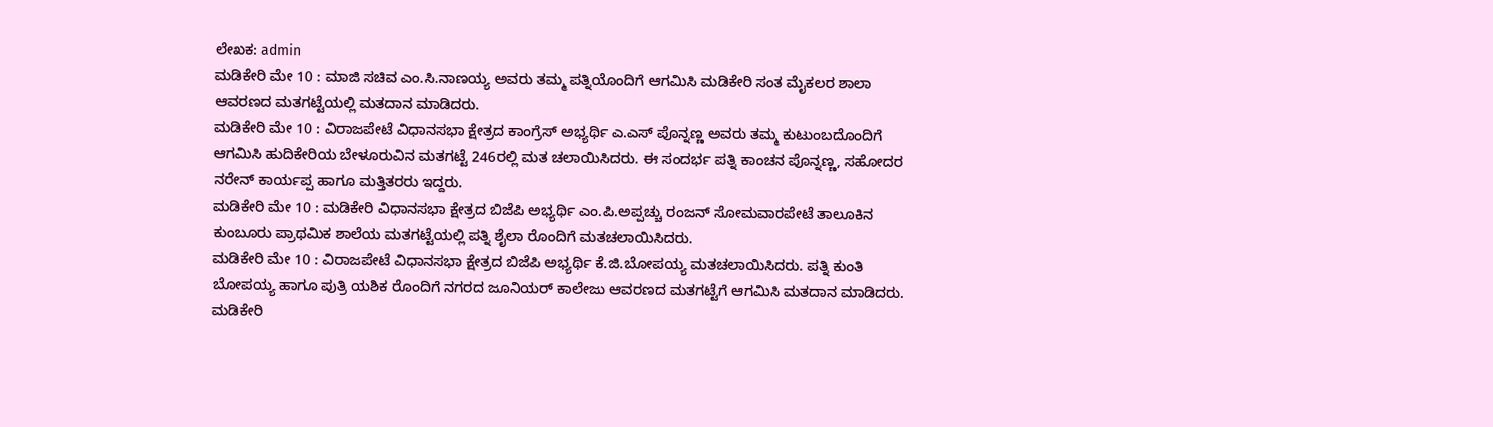ಲೇಖಕ: admin
ಮಡಿಕೇರಿ ಮೇ 10 : ಮಾಜಿ ಸಚಿವ ಎಂ.ಸಿ.ನಾಣಯ್ಯ ಅವರು ತಮ್ಮ ಪತ್ನಿಯೊಂದಿಗೆ ಆಗಮಿಸಿ ಮಡಿಕೇರಿ ಸಂತ ಮೈಕಲರ ಶಾಲಾ ಆವರಣದ ಮತಗಟ್ಟೆಯಲ್ಲಿ ಮತದಾನ ಮಾಡಿದರು.
ಮಡಿಕೇರಿ ಮೇ 10 : ವಿರಾಜಪೇಟೆ ವಿಧಾನಸಭಾ ಕ್ಷೇತ್ರದ ಕಾಂಗ್ರೆಸ್ ಅಭ್ಯರ್ಥಿ ಎ.ಎಸ್ ಪೊನ್ನಣ್ಣ ಅವರು ತಮ್ಮ ಕುಟುಂಬದೊಂದಿಗೆ ಆಗಮಿಸಿ ಹುದಿಕೇರಿಯ ಬೇಳೂರುವಿನ ಮತಗಟ್ಟೆ 246ರಲ್ಲಿ ಮತ ಚಲಾಯಿಸಿದರು. ಈ ಸಂದರ್ಭ ಪತ್ನಿ ಕಾಂಚನ ಪೊನ್ನಣ್ಣ, ಸಹೋದರ ನರೇನ್ ಕಾರ್ಯಪ್ಪ ಹಾಗೂ ಮತ್ತಿತರರು ಇದ್ದರು.
ಮಡಿಕೇರಿ ಮೇ 10 : ಮಡಿಕೇರಿ ವಿಧಾನಸಭಾ ಕ್ಷೇತ್ರದ ಬಿಜೆಪಿ ಅಭ್ಯರ್ಥಿ ಎಂ.ಪಿ.ಅಪ್ಪಚ್ಚು ರಂಜನ್ ಸೋಮವಾರಪೇಟೆ ತಾಲೂಕಿನ ಕುಂಬೂರು ಪ್ರಾಥಮಿಕ ಶಾಲೆಯ ಮತಗಟ್ಟೆಯಲ್ಲಿ ಪತ್ನಿ ಶೈಲಾ ರೊಂದಿಗೆ ಮತಚಲಾಯಿಸಿದರು.
ಮಡಿಕೇರಿ ಮೇ 10 : ವಿರಾಜಪೇಟೆ ವಿಧಾನಸಭಾ ಕ್ಷೇತ್ರದ ಬಿಜೆಪಿ ಅಭ್ಯರ್ಥಿ ಕೆ.ಜಿ.ಬೋಪಯ್ಯ ಮತಚಲಾಯಿಸಿದರು. ಪತ್ನಿ ಕುಂತಿ ಬೋಪಯ್ಯ ಹಾಗೂ ಪುತ್ರಿ ಯಶಿಕ ರೊಂದಿಗೆ ನಗರದ ಜೂನಿಯರ್ ಕಾಲೇಜು ಆವರಣದ ಮತಗಟ್ಟೆಗೆ ಆಗಮಿಸಿ ಮತದಾನ ಮಾಡಿದರು.
ಮಡಿಕೇರಿ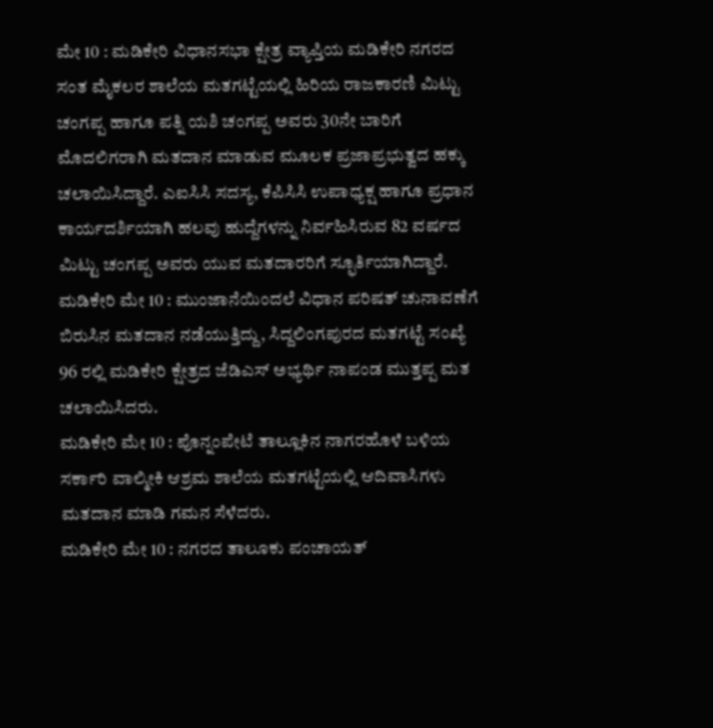ಮೇ 10 : ಮಡಿಕೇರಿ ವಿಧಾನಸಭಾ ಕ್ಷೇತ್ರ ವ್ಯಾಪ್ತಿಯ ಮಡಿಕೇರಿ ನಗರದ ಸಂತ ಮೈಕಲರ ಶಾಲೆಯ ಮತಗಟ್ಟೆಯಲ್ಲಿ ಹಿರಿಯ ರಾಜಕಾರಣಿ ಮಿಟ್ಟು ಚಂಗಪ್ಪ ಹಾಗೂ ಪತ್ನಿ ಯಶಿ ಚಂಗಪ್ಪ ಅವರು 30ನೇ ಬಾರಿಗೆ ಮೊದಲಿಗರಾಗಿ ಮತದಾನ ಮಾಡುವ ಮೂಲಕ ಪ್ರಜಾಪ್ರಭುತ್ವದ ಹಕ್ಕು ಚಲಾಯಿಸಿದ್ದಾರೆ. ಎಐಸಿಸಿ ಸದಸ್ಯ, ಕೆಪಿಸಿಸಿ ಉಪಾಧ್ಯಕ್ಷ ಹಾಗೂ ಪ್ರಧಾನ ಕಾರ್ಯದರ್ಶಿಯಾಗಿ ಹಲವು ಹುದ್ದೆಗಳನ್ನು ನಿರ್ವಹಿಸಿರುವ 82 ವರ್ಷದ ಮಿಟ್ಟು ಚಂಗಪ್ಪ ಅವರು ಯುವ ಮತದಾರರಿಗೆ ಸ್ಫೂರ್ತಿಯಾಗಿದ್ದಾರೆ.
ಮಡಿಕೇರಿ ಮೇ 10 : ಮುಂಜಾನೆಯಿಂದಲೆ ವಿಧಾನ ಪರಿಷತ್ ಚುನಾವಣೆಗೆ ಬಿರುಸಿನ ಮತದಾನ ನಡೆಯುತ್ತಿದ್ದು, ಸಿದ್ದಲಿಂಗಪುರದ ಮತಗಟ್ಟೆ ಸಂಖ್ಯೆ 96 ರಲ್ಲಿ ಮಡಿಕೇರಿ ಕ್ಷೇತ್ರದ ಜೆಡಿಎಸ್ ಅಭ್ಯರ್ಥಿ ನಾಪಂಡ ಮುತ್ತಪ್ಪ ಮತ ಚಲಾಯಿಸಿದರು.
ಮಡಿಕೇರಿ ಮೇ 10 : ಪೊನ್ನಂಪೇಟೆ ತಾಲ್ಲೂಕಿನ ನಾಗರಹೊಳೆ ಬಳಿಯ ಸರ್ಕಾರಿ ವಾಲ್ಮೀಕಿ ಆಶ್ರಮ ಶಾಲೆಯ ಮತಗಟ್ಟೆಯಲ್ಲಿ ಆದಿವಾಸಿಗಳು ಮತದಾನ ಮಾಡಿ ಗಮನ ಸೆಳೆದರು.
ಮಡಿಕೇರಿ ಮೇ 10 : ನಗರದ ತಾಲೂಕು ಪಂಚಾಯತ್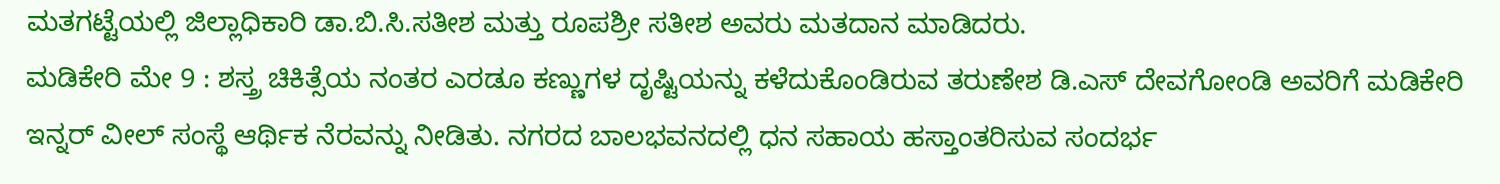ಮತಗಟ್ಟೆಯಲ್ಲಿ ಜಿಲ್ಲಾಧಿಕಾರಿ ಡಾ.ಬಿ.ಸಿ.ಸತೀಶ ಮತ್ತು ರೂಪಶ್ರೀ ಸತೀಶ ಅವರು ಮತದಾನ ಮಾಡಿದರು.
ಮಡಿಕೇರಿ ಮೇ 9 : ಶಸ್ತ್ರ ಚಿಕಿತ್ಸೆಯ ನಂತರ ಎರಡೂ ಕಣ್ಣುಗಳ ದೃಷ್ಟಿಯನ್ನು ಕಳೆದುಕೊಂಡಿರುವ ತರುಣೇಶ ಡಿ.ಎಸ್ ದೇವಗೋಂಡಿ ಅವರಿಗೆ ಮಡಿಕೇರಿ ಇನ್ನರ್ ವೀಲ್ ಸಂಸ್ಥೆ ಆರ್ಥಿಕ ನೆರವನ್ನು ನೀಡಿತು. ನಗರದ ಬಾಲಭವನದಲ್ಲಿ ಧನ ಸಹಾಯ ಹಸ್ತಾಂತರಿಸುವ ಸಂದರ್ಭ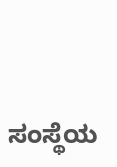ಸಂಸ್ಥೆಯ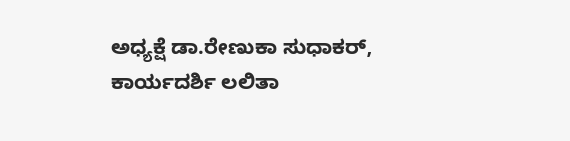ಅಧ್ಯಕ್ಷೆ ಡಾ.ರೇಣುಕಾ ಸುಧಾಕರ್, ಕಾರ್ಯದರ್ಶಿ ಲಲಿತಾ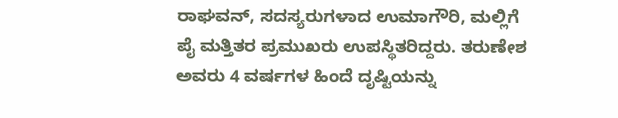ರಾಘವನ್, ಸದಸ್ಯರುಗಳಾದ ಉಮಾಗೌರಿ, ಮಲ್ಲಿಗೆ ಪೈ ಮತ್ತಿತರ ಪ್ರಮುಖರು ಉಪಸ್ಥಿತರಿದ್ದರು. ತರುಣೇಶ ಅವರು 4 ವರ್ಷಗಳ ಹಿಂದೆ ದೃಷ್ಟಿಯನ್ನು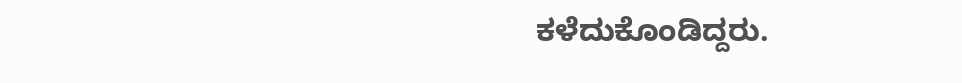ಕಳೆದುಕೊಂಡಿದ್ದರು.